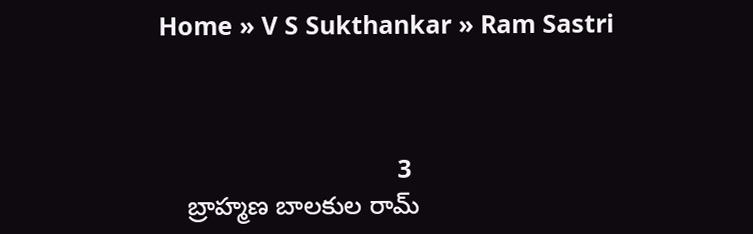Home » V S Sukthankar » Ram Sastri



                                  3
    బ్రాహ్మణ బాలకుల రామ్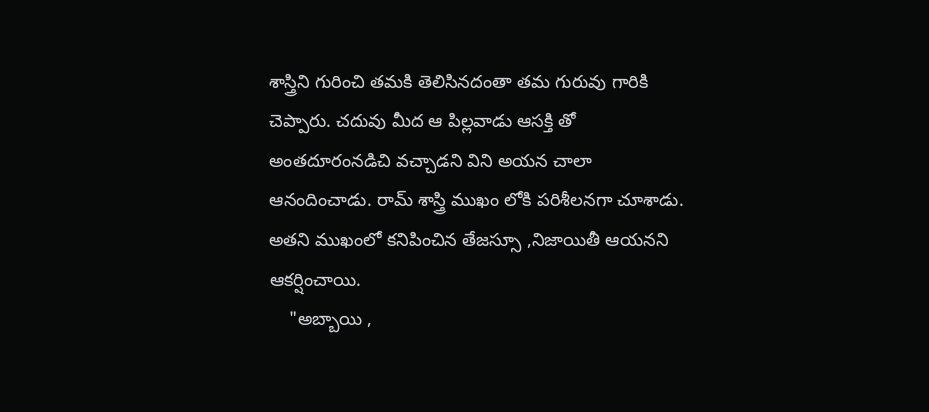శాస్త్రిని గురించి తమకి తెలిసినదంతా తమ గురువు గారికి చెప్పారు. చదువు మీద ఆ పిల్లవాడు ఆసక్తి తో అంతదూరంనడిచి వచ్చాడని విని అయన చాలా ఆనందించాడు. రామ్ శాస్త్రి ముఖం లోకి పరిశీలనగా చూశాడు. అతని ముఖంలో కనిపించిన తేజస్సూ ,నిజాయితీ ఆయనని ఆకర్షించాయి.
    "అబ్బాయి ,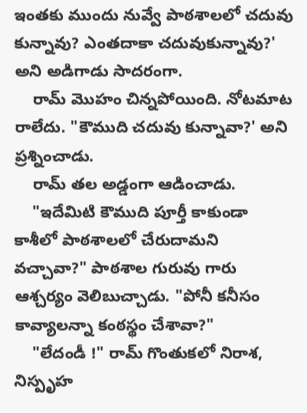ఇంతకు ముందు నువ్వే పాఠశాలలో చదువు కున్నావు? ఎంతదాకా చదువుకున్నావు?' అని అడిగాడు సాదరంగా.
    రామ్ మొహం చిన్నపోయింది. నోటమాట రాలేదు. "కౌముది చదువు కున్నావా?' అని ప్రశ్నించాడు.
    రామ్ తల అడ్డంగా ఆడించాడు.
    "ఇదేమిటి కౌముది పూర్తీ కాకుండా కాశీలో పాఠశాలలో చేరుదామని వచ్చావా?" పాఠశాల గురువు గారు ఆశ్చర్యం వెలిబుచ్చాడు. "పోనీ కనీసం కావ్యాలన్నా కంఠస్థం చేశావా?"
    "లేదండీ !" రామ్ గొంతుకలో నిరాశ, నిస్పృహ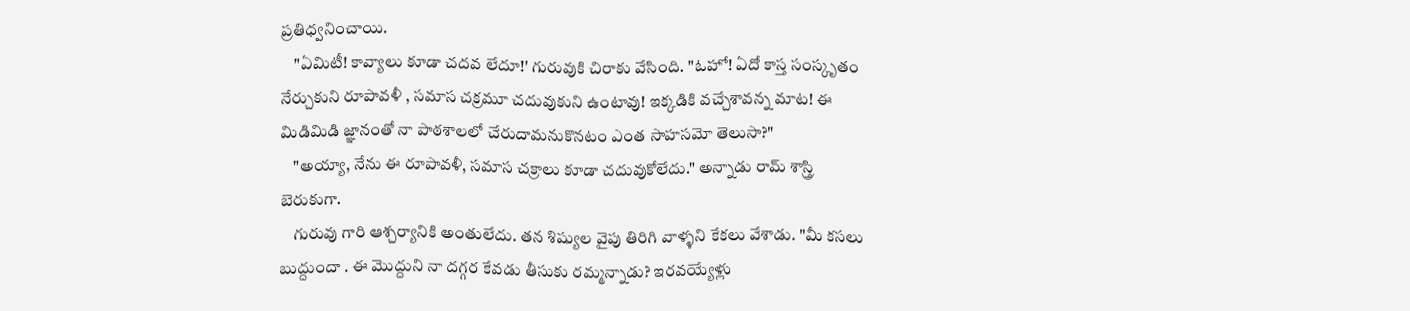ప్రతిధ్వనించాయి.
    "ఏమిటీ! కావ్యాలు కూడా చదవ లేదూ!' గురువుకి చిరాకు వేసింది. "ఓహో! ఏదో కాస్త సంస్కృతం నేర్చుకుని రూపావళీ , సమాస చక్రమూ చదువుకుని ఉంటావు! ఇక్కడికి వచ్చేశావన్న మాట! ఈ మిడిమిడి జ్ఞానంతో నా పాఠశాలలో చేరుదామనుకొనటం ఎంత సాహసమో తెలుసా?"
    "అయ్యా, నేను ఈ రూపావళీ, సమాస చక్రాలు కూడా చదువుకోలేదు." అన్నాడు రామ్ శాస్త్రి బెరుకుగా.
    గురువు గారి ఆశ్చర్యానికి అంతులేదు. తన శిష్యుల వైపు తిరిగి వాళ్ళని కేకలు వేశాడు. "మీ కసలు బుద్దుందా . ఈ మొద్దుని నా దగ్గర కేవడు తీసుకు రమ్మన్నాడు? ఇరవయ్యేళ్లు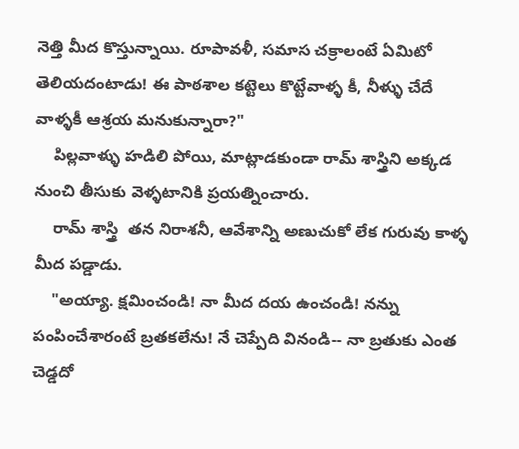నెత్తి మీద కొస్తున్నాయి. రూపావళీ, సమాస చక్రాలంటే ఏమిటో తెలియదంటాడు! ఈ పాఠశాల కట్టెలు కొట్టేవాళ్ళ కీ, నీళ్ళు చేదే వాళ్ళకీ ఆశ్రయ మనుకున్నారా?"
    పిల్లవాళ్ళు హడిలి పోయి, మాట్లాడకుండా రామ్ శాస్త్రిని అక్కడ నుంచి తీసుకు వెళ్ళటానికి ప్రయత్నించారు.
    రామ్ శాస్త్రి  తన నిరాశనీ, ఆవేశాన్ని అణుచుకో లేక గురువు కాళ్ళ మీద పడ్డాడు.
    "అయ్యా. క్షమించండి! నా మీద దయ ఉంచండి! నన్ను పంపించేశారంటే బ్రతకలేను! నే చెప్పేది వినండి-- నా బ్రతుకు ఎంత చెడ్డదో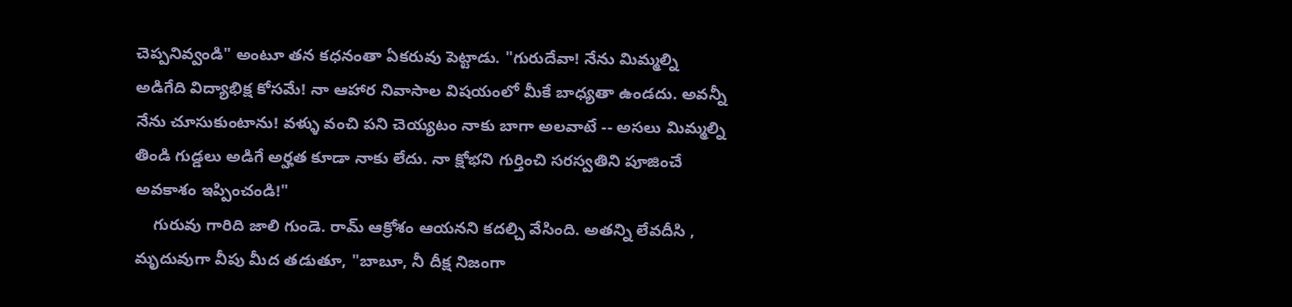చెప్పనివ్వండి" అంటూ తన కధనంతా ఏకరువు పెట్టాడు. "గురుదేవా! నేను మిమ్మల్ని అడిగేది విద్యాభిక్ష కోసమే! నా ఆహార నివాసాల విషయంలో మీకే బాధ్యతా ఉండదు. అవన్నీ నేను చూసుకుంటాను! వళ్ళు వంచి పని చెయ్యటం నాకు బాగా అలవాటే -- అసలు మిమ్మల్ని తిండి గుడ్డలు అడిగే అర్హత కూడా నాకు లేదు. నా క్షోభని గుర్తించి సరస్వతిని పూజించే అవకాశం ఇప్పించండి!"
    గురువు గారిది జాలి గుండె. రామ్ ఆక్రోశం ఆయనని కదల్చి వేసింది. అతన్ని లేవదీసి , మృదువుగా వీపు మీద తడుతూ, "బాబూ, నీ దీక్ష నిజంగా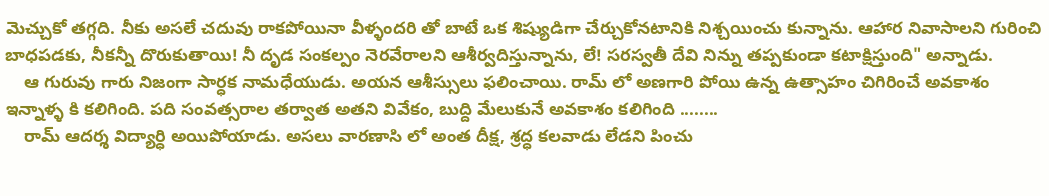మెచ్చుకో తగ్గది. నీకు అసలే చదువు రాకపోయినా వీళ్ళందరి తో బాటే ఒక శిష్యుడిగా చేర్చుకోనటానికి నిశ్చయించు కున్నాను. ఆహార నివాసాలని గురించి బాధపడకు, నీకన్నీ దొరుకుతాయి! నీ దృడ సంకల్పం నెరవేరాలని ఆశీర్వదిస్తున్నాను, లే! సరస్వతీ దేవి నిన్ను తప్పకుండా కటాక్షిస్తుంది" అన్నాడు.
    ఆ గురువు గారు నిజంగా సార్ధక నామధేయుడు. అయన ఆశీస్సులు ఫలించాయి. రామ్ లో అణగారి పోయి ఉన్న ఉత్సాహం చిగిరించే అవకాశం ఇన్నాళ్ళ కి కలిగింది. పది సంవత్సరాల తర్వాత అతని వివేకం, బుద్ది మేలుకునే అవకాశం కలిగింది ........
    రామ్ ఆదర్శ విద్యార్ధి అయిపోయాడు. అసలు వారణాసి లో అంత దీక్ష, శ్రద్ధ కలవాడు లేడని పించు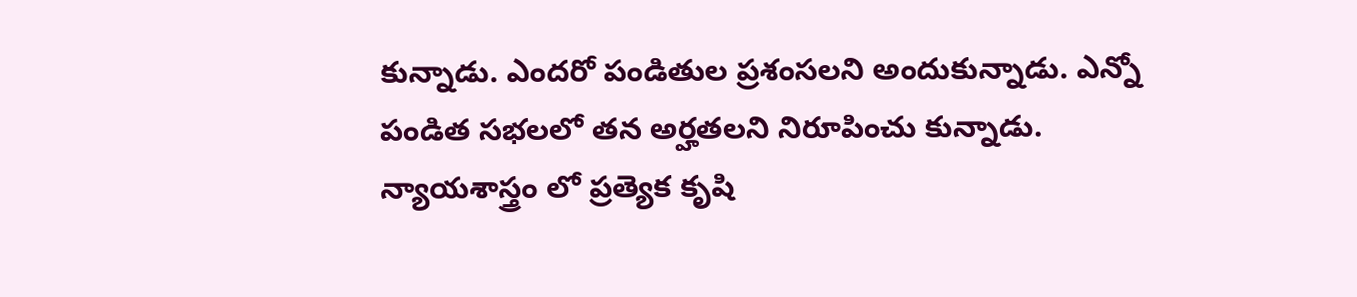కున్నాడు. ఎందరో పండితుల ప్రశంసలని అందుకున్నాడు. ఎన్నో పండిత సభలలో తన అర్హతలని నిరూపించు కున్నాడు. న్యాయశాస్త్రం లో ప్రత్యెక కృషి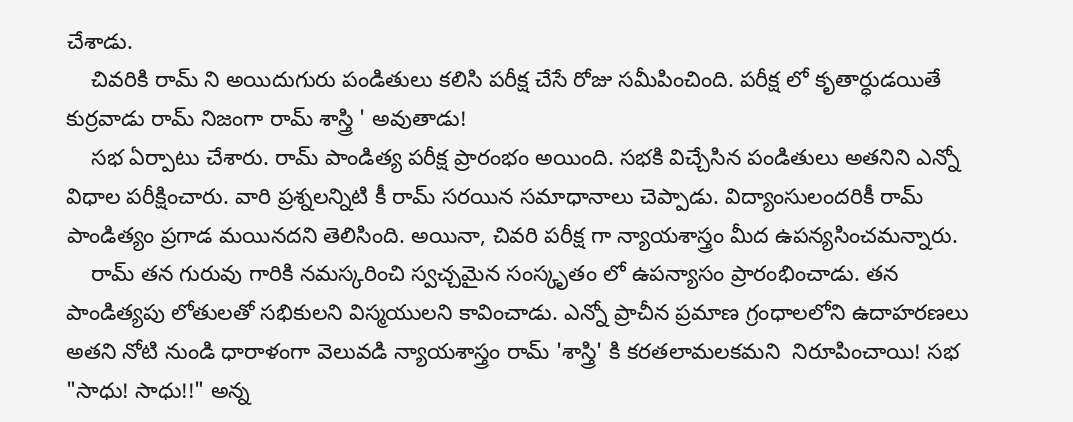చేశాడు.
    చివరికి రామ్ ని అయిదుగురు పండితులు కలిసి పరీక్ష చేసే రోజు సమీపించింది. పరీక్ష లో కృతార్ధుడయితే కుర్రవాడు రామ్ నిజంగా రామ్ శాస్త్రి ' అవుతాడు!
    సభ ఏర్పాటు చేశారు. రామ్ పాండిత్య పరీక్ష ప్రారంభం అయింది. సభకి విచ్చేసిన పండితులు అతనిని ఎన్నో విధాల పరీక్షించారు. వారి ప్రశ్నలన్నిటి కీ రామ్ సరయిన సమాధానాలు చెప్పాడు. విద్యాంసులందరికీ రామ్ పాండిత్యం ప్రగాడ మయినదని తెలిసింది. అయినా, చివరి పరీక్ష గా న్యాయశాస్త్రం మీద ఉపన్యసించమన్నారు.
    రామ్ తన గురువు గారికి నమస్కరించి స్వచ్చమైన సంస్కృతం లో ఉపన్యాసం ప్రారంభించాడు. తన పాండిత్యపు లోతులతో సభికులని విస్మయులని కావించాడు. ఎన్నో ప్రాచీన ప్రమాణ గ్రంధాలలోని ఉదాహరణలు అతని నోటి నుండి ధారాళంగా వెలువడి న్యాయశాస్త్రం రామ్ 'శాస్త్రి' కి కరతలామలకమని  నిరూపించాయి! సభ "సాధు! సాధు!!" అన్న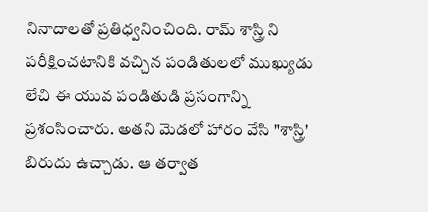నినాదాలతో ప్రతిధ్వనించింది. రామ్ శాస్త్రి ని పరీక్షించటానికి వచ్చిన పండితులలో ముఖ్యుడు లేచి ఈ యువ పండితుడి ప్రసంగాన్ని ప్రశంసించారు. అతని మెడలో హారం వేసి "శాస్త్రి' బిరుదు ఉచ్చాడు. ఆ తర్వాత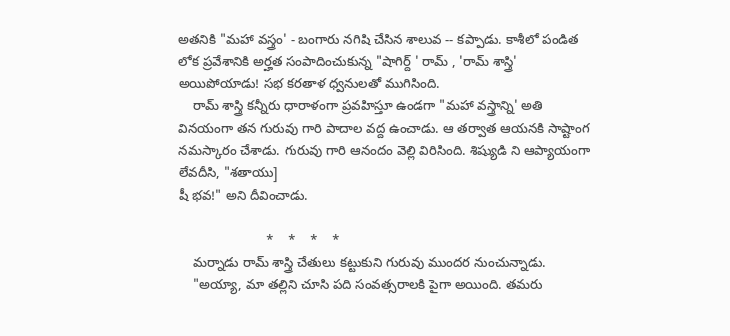అతనికి "మహా వస్త్రం' - బంగారు నగిషి చేసిన శాలువ -- కప్పాడు. కాశీలో పండిత లోక ప్రవేశానికి అర్హత సంపాదించుకున్న "షాగిర్ద్ ' రామ్ , 'రామ్ శాస్త్రి' అయిపోయాడు! సభ కరతాళ ధ్వనులతో ముగిసింది.
    రామ్ శాస్త్రి కన్నీరు ధారాళంగా ప్రవహిస్తూ ఉండగా "మహా వస్త్రాన్ని' అతి వినయంగా తన గురువు గారి పాదాల వద్ద ఉంచాడు. ఆ తర్వాత ఆయనకి సాష్టాంగ నమస్కారం చేశాడు. గురువు గారి ఆనందం వెల్లి విరిసింది. శిష్యుడి ని ఆప్యాయంగా లేవదీసి, "శతాయు]
షీ భవ!" అని దీవించాడు.

                        *    *    *    *
    మర్నాడు రామ్ శాస్త్రి చేతులు కట్టుకుని గురువు ముందర నుంచున్నాడు.
    "అయ్యా, మా తల్లిని చూసి పది సంవత్సరాలకి పైగా అయింది. తమరు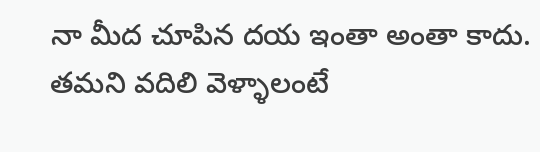నా మీద చూపిన దయ ఇంతా అంతా కాదు. తమని వదిలి వెళ్ళాలంటే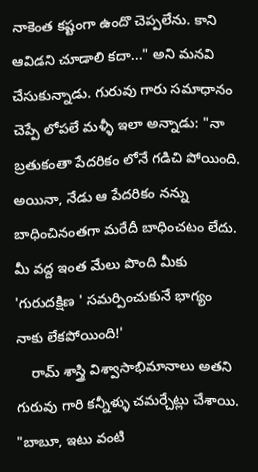నాకెంత కష్టంగా ఉందొ చెప్పలేను. కాని ఆవిడని చూడాలి కదా..." అని మనవి చేసుకున్నాడు. గురువు గారు సమాధానం చెప్పే లోపలే మళ్ళీ ఇలా అన్నాడు: "నా బ్రతుకంతా పేదరికం లోనే గడిచి పోయింది. అయినా, నేడు ఆ పేదరికం నన్ను బాధించినంతగా మరేదీ బాధించటం లేదు. మీ వద్ద ఇంత మేలు పొంది మీకు 'గురుదక్షిణ ' సమర్పించుకునే భాగ్యం నాకు లేకపోయింది!'
    రామ్ శాస్త్రి విశ్వాసాభిమానాలు అతని గురువు గారి కన్నీళ్ళు చమర్చేట్లు చేశాయి. "బాబూ, ఇటు వంటి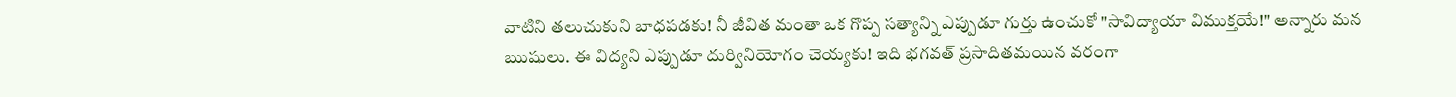వాటిని తలుచుకుని బాధపడకు! నీ జీవిత మంతా ఒక గొప్ప సత్యాన్ని ఎప్పుడూ గుర్తు ఉంచుకో "సావిద్యాయా విముక్తయే!" అన్నారు మన ఋషులు. ఈ విద్యని ఎప్పుడూ దుర్వినియోగం చెయ్యకు! ఇది భగవత్ ప్రసాదితమయిన వరంగా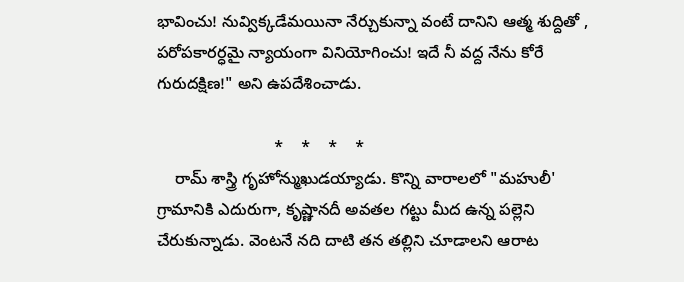భావించు! నువ్విక్కడేమయినా నేర్చుకున్నా వంటే దానిని ఆత్మ శుద్దితో , పరోపకారర్ధమై న్యాయంగా వినియోగించు! ఇదే నీ వద్ద నేను కోరే గురుదక్షిణ!" అని ఉపదేశించాడు.

                          *    *    *    *
    రామ్ శాస్త్రి గృహోన్ముఖుడయ్యాడు. కొన్ని వారాలలో "మహులీ' గ్రామానికి ఎదురుగా, కృష్ణానదీ అవతల గట్టు మీద ఉన్న పల్లెని చేరుకున్నాడు. వెంటనే నది దాటి తన తల్లిని చూడాలని ఆరాట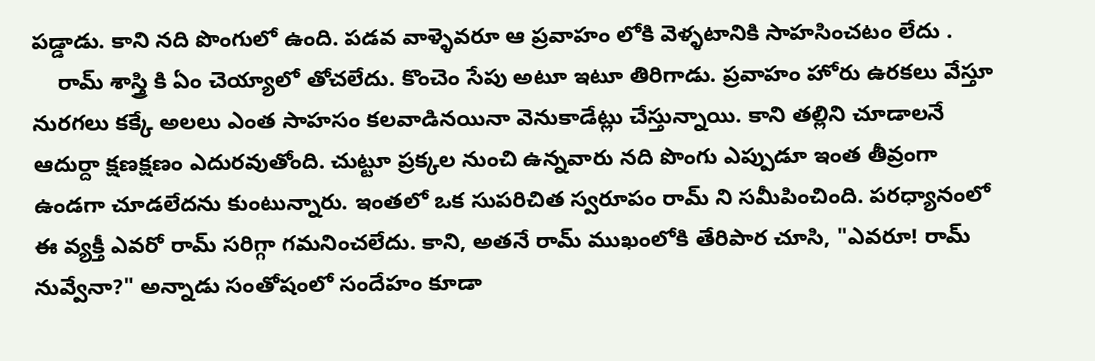పడ్డాడు. కాని నది పొంగులో ఉంది. పడవ వాళ్ళెవరూ ఆ ప్రవాహం లోకి వెళ్ళటానికి సాహసించటం లేదు .
    రామ్ శాస్త్రి కి ఏం చెయ్యాలో తోచలేదు. కొంచెం సేపు అటూ ఇటూ తిరిగాడు. ప్రవాహం హోరు ఉరకలు వేస్తూ నురగలు కక్కే అలలు ఎంత సాహసం కలవాడినయినా వెనుకాడేట్లు చేస్తున్నాయి. కాని తల్లిని చూడాలనే ఆదుర్దా క్షణక్షణం ఎదురవుతోంది. చుట్టూ ప్రక్కల నుంచి ఉన్నవారు నది పొంగు ఎప్పుడూ ఇంత తీవ్రంగా ఉండగా చూడలేదను కుంటున్నారు. ఇంతలో ఒక సుపరిచిత స్వరూపం రామ్ ని సమీపించింది. పరధ్యానంలో ఈ వ్యక్తీ ఎవరో రామ్ సరిగ్గా గమనించలేదు. కాని, అతనే రామ్ ముఖంలోకి తేరిపార చూసి, "ఎవరూ! రామ్ నువ్వేనా?" అన్నాడు సంతోషంలో సందేహం కూడా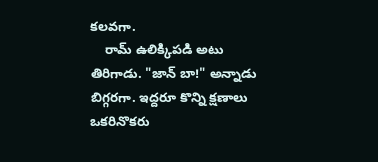కలవగా.
    రామ్ ఉలిక్కిపడి అటు తిరిగాడు. "జాన్ బా!" అన్నాడు బిగ్గరగా. ఇద్దరూ కొన్ని క్షణాలు ఒకరినొకరు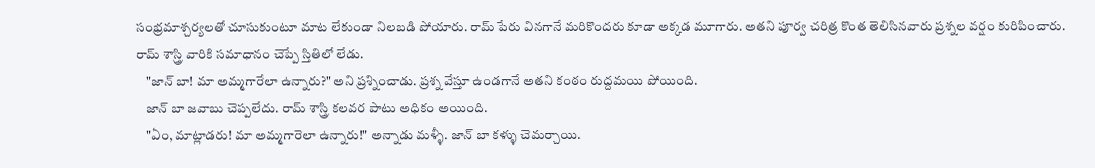సంభ్రమాశ్చర్యలతో చూసుకుంటూ మాట లేకుండా నిలబడి పోయారు. రామ్ పేరు వినగానే మరికొందరు కూడా అక్కడ మూగారు. అతని పూర్వ చరిత్ర కొంత తెలిసినవారు ప్రశ్నల వర్షం కురిపించారు. రామ్ శాస్త్రి వారికి సమాధానం చెప్పే స్తితిలో లేడు.
    "జాన్ బా! మా అమ్మగారేలా ఉన్నారు?" అని ప్రశ్నించాడు. ప్రశ్న వేస్తూ ఉండగానే అతని కంఠం రుద్దమయి పోయింది.
    జాన్ బా జవాబు చెప్పలేదు. రామ్ శాస్త్రి కలవర పాటు అధికం అయింది.
    "ఏం, మాట్లాడరు! మా అమ్మగారెలా ఉన్నారు!" అన్నాడు మళ్ళీ. జాన్ బా కళ్ళు చెమర్చాయి.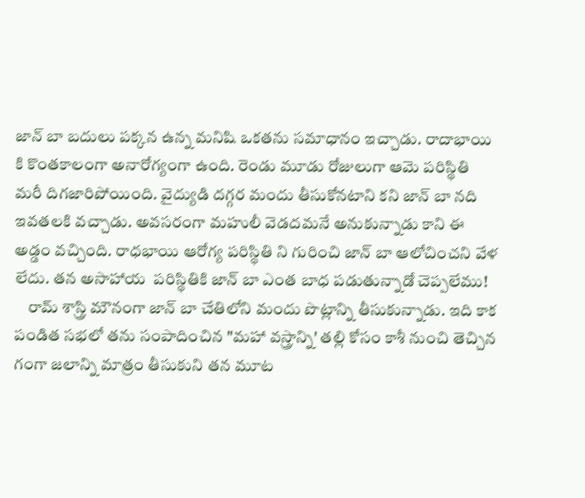జాన్ బా బదులు పక్కన ఉన్న మనిషి ఒకతను సమాధానం ఇచ్చాడు. రాదాభాయి కి కొంతకాలంగా అనారోగ్యంగా ఉంది. రెండు మూడు రోజులుగా ఆమె పరిస్థితి మరీ దిగజారిపోయింది. వైద్యుడి దగ్గర మందు తీసుకోనటాని కని జాన్ బా నది ఇవతలకి వచ్చాడు. అవసరంగా మహులీ వెడదమనే అనుకున్నాడు కాని ఈ అడ్డం వచ్చింది. రాధభాయి ఆరోగ్య పరిస్థితి ని గురించి జాన్ బా ఆలోచించని వేళ లేదు. తన అసాహాయ  పరిస్థితికి జాన్ బా ఎంత బాధ పడుతున్నాడో చెప్పలేము!
    రామ్ శాస్త్రి మౌనంగా జాన్ బా చేతిలోని మందు పొట్లాన్ని తీసుకున్నాడు. ఇది కాక పండిత సభలో తను సంపాదించిన "మహా వస్త్రాన్ని' తల్లి కోసం కాశీ నుంచి తెచ్చిన గంగా జలాన్ని మాత్రం తీసుకుని తన మూట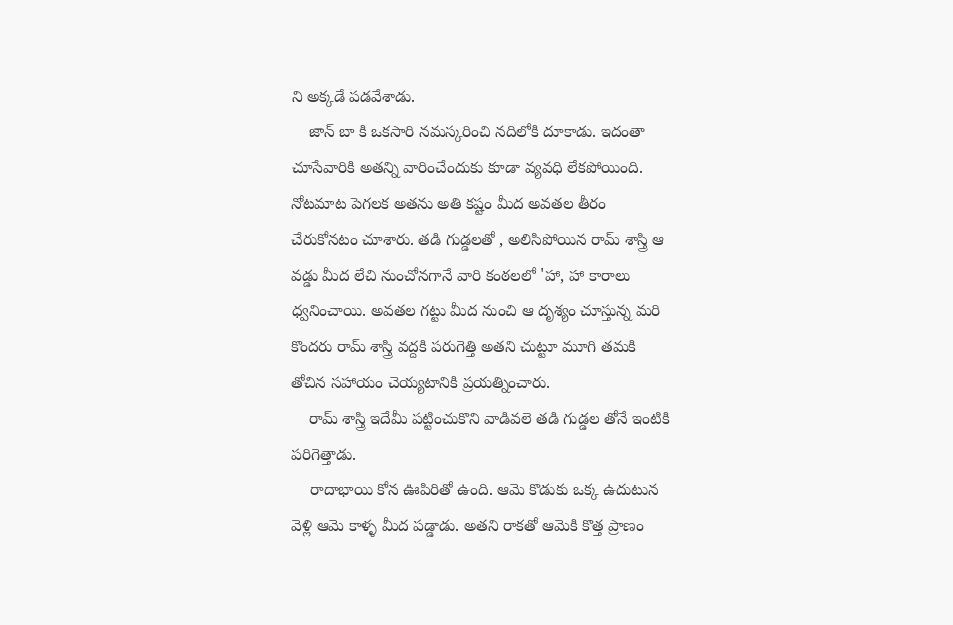ని అక్కడే పడవేశాడు.
    జాన్ బా కి ఒకసారి నమస్కరించి నదిలోకి దూకాడు. ఇదంతా చూసేవారికి అతన్ని వారించేందుకు కూడా వ్యవధి లేకపోయింది. నోటమాట పెగలక అతను అతి కష్టం మీద అవతల తీరం చేరుకోనటం చూశారు. తడి గుడ్డలతో , అలిసిపోయిన రామ్ శాస్త్రి ఆ వడ్డు మీద లేచి నుంచోనగానే వారి కంఠలలో 'హా, హా కారాలు ధ్వనించాయి. అవతల గట్టు మీద నుంచి ఆ దృశ్యం చూస్తున్న మరి కొందరు రామ్ శాస్త్రి వద్దకి పరుగెత్తి అతని చుట్టూ మూగి తమకి తోచిన సహాయం చెయ్యటానికి ప్రయత్నించారు.
    రామ్ శాస్త్రి ఇదేమీ పట్టించుకొని వాడివలె తడి గుడ్డల తోనే ఇంటికి పరిగెత్తాడు.
    రాదాభాయి కోన ఊపిరితో ఉంది. ఆమె కొడుకు ఒక్క ఉదుటున వెళ్లి ఆమె కాళ్ళ మీద పడ్డాడు. అతని రాకతో ఆమెకి కొత్త ప్రాణం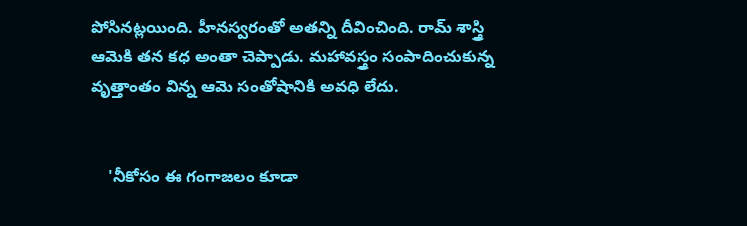పోసినట్లయింది. హీనస్వరంతో అతన్ని దీవించింది. రామ్ శాస్త్రి ఆమెకి తన కధ అంతా చెప్పాడు. మహావస్త్రం సంపాదించుకున్న వృత్తాంతం విన్న ఆమె సంతోషానికి అవధి లేదు.


    'నీకోసం ఈ గంగాజలం కూడా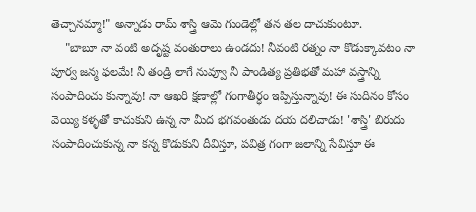తెచ్చానమ్మా!" అన్నాడు రామ్ శాస్త్రి ఆమె గుండెల్లో తన తల దాచుకుంటూ.
    "బాబూ నా వంటి అదృష్ట వంతురాలు ఉండదు! నీవంటి రత్నం నా కొడుక్కావటం నా పూర్వ జన్మ ఫలమే! నీ తండ్రి లాగే నువ్వూ నీ పాండిత్య ప్రతిభతో మహా వస్త్రాన్ని సంపాదించు కున్నావు! నా ఆఖరి క్షణాల్లో గంగాతీర్ధం ఇప్పిస్తున్నావు! ఈ సుదినం కోసం వెయ్యి కళ్ళతో కాచుకుని ఉన్న నా మీద భగవంతుడు దయ దలిచాడు! 'శాస్త్రి' బిరుదు సంపాదించుకున్న నా కన్న కొడుకుని దీవిస్తూ, పవిత్ర గంగా జలాన్ని సేవిస్తూ ఈ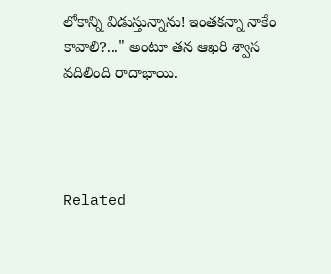లోకాన్ని విడుస్తున్నాను! ఇంతకన్నా నాకేం కావాలి?..." అంటూ తన ఆఖరి శ్వాస వదిలింది రాదాభాయి.




Related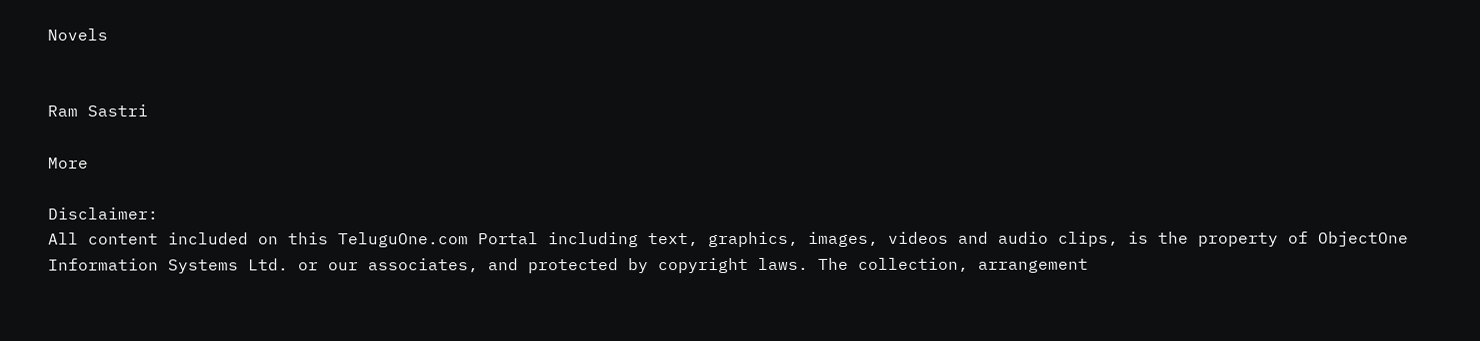Novels


Ram Sastri

More

Disclaimer:
All content included on this TeluguOne.com Portal including text, graphics, images, videos and audio clips, is the property of ObjectOne Information Systems Ltd. or our associates, and protected by copyright laws. The collection, arrangement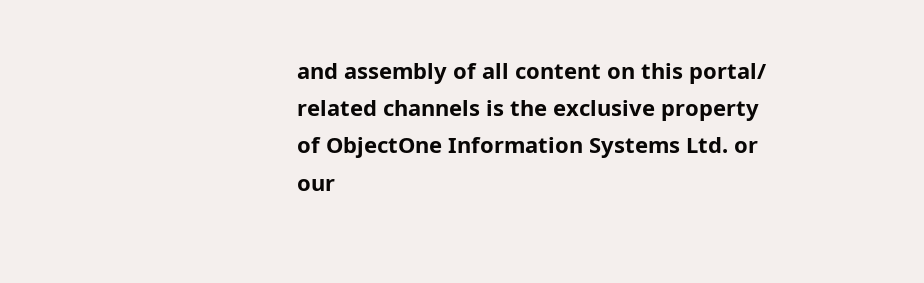and assembly of all content on this portal/ related channels is the exclusive property of ObjectOne Information Systems Ltd. or our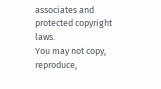associates and protected copyright laws.
You may not copy, reproduce,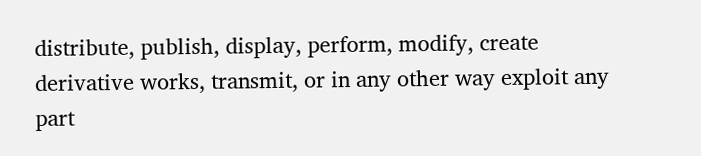distribute, publish, display, perform, modify, create derivative works, transmit, or in any other way exploit any part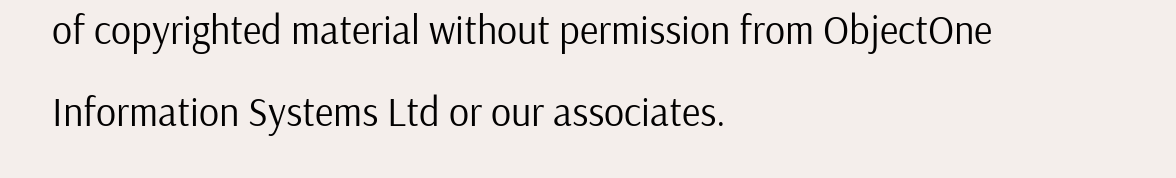of copyrighted material without permission from ObjectOne Information Systems Ltd or our associates.